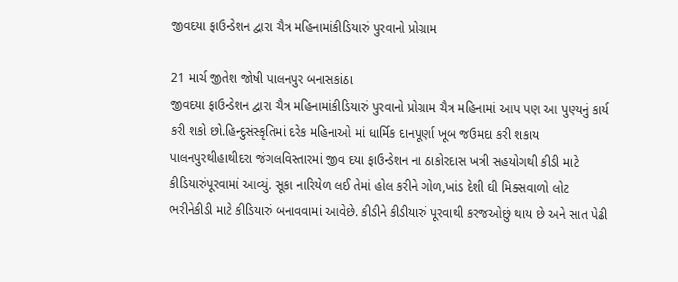જીવદયા ફાઉન્ડેશન દ્વારા ચૈત્ર મહિનામાંકીડિયારું પુરવાનો પ્રોગ્રામ

21 માર્ચ જીતેશ જોષી પાલનપુર બનાસકાંઠા
જીવદયા ફાઉન્ડેશન દ્વારા ચૈત્ર મહિનામાંકીડિયારું પુરવાનો પ્રોગ્રામ ચૈત્ર મહિનામાં આપ પણ આ પુણ્યનું કાર્ય કરી શકો છો.હિન્દુસંસ્કૃતિમાં દરેક મહિનાઓ માં ધાર્મિક દાનપૂર્ણા ખૂબ જઉમદા કરી શકાય પાલનપુરથીહાથીદરા જંગલવિસ્તારમાં જીવ દયા ફાઉન્ડેશન ના ઠાકોરદાસ ખત્રી સહયોગથી કીડી માટે કીડિયારુંપૂરવામાં આવ્યું. સૂકા નારિયેળ લઈ તેમાં હોલ કરીને ગોળ,ખાંડ દેશી ઘી મિક્સવાળો લોટ ભરીનેકીડી માટે કીડિયારું બનાવવામાં આવેછે. કીડીને કીડીયારું પૂરવાથી કરજઓછું થાય છે અને સાત પેઢી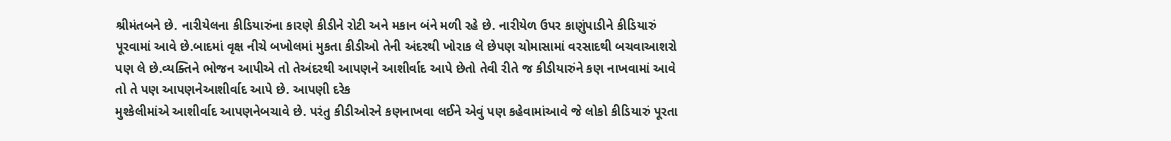શ્રીમંતબને છે. નારીયેલના કીડિયારુંના કારણે કીડીને રોટી અને મકાન બંને મળી રહે છે. નારીયેળ ઉપર કાણુંપાડીને કીડિયારું પૂરવામાં આવે છે.બાદમાં વૃક્ષ નીચે બખોલમાં મુકતા કીડીઓ તેની અંદરથી ખોરાક લે છેપણ ચોમાસામાં વરસાદથી બચવાઆશરો પણ લે છે.વ્યક્તિને ભોજન આપીએ તો તેઅંદરથી આપણને આશીર્વાદ આપે છેતો તેવી રીતે જ કીડીયારુંને કણ નાખવામાં આવે તો તે પણ આપણનેઆશીર્વાદ આપે છે. આપણી દરેક
મુશ્કેલીમાંએ આશીર્વાદ આપણનેબચાવે છે. પરંતુ કીડીઓરને કણનાખવા લઈને એવું પણ કહેવામાંઆવે જે લોકો કીડિયારું પૂરતા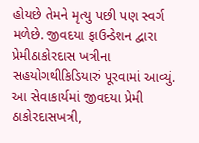હોયછે તેમને મૃત્યુ પછી પણ સ્વર્ગ મળેછે. જીવદયા ફાઉન્ડેશન દ્વારા પ્રેમીઠાકોરદાસ ખત્રીના સહયોગથીકિડિયારું પૂરવામાં આવ્યું. આ સેવાકાર્યમાં જીવદયા પ્રેમી ઠાકોરદાસખત્રી,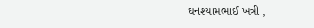ઘનશ્યામભાઈ ખત્રી ,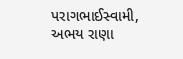પરાગભાઈસ્વામી, અભય રાણા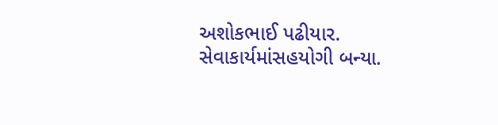અશોકભાઈ પઢીયાર. સેવાકાર્યમાંસહયોગી બન્યા.